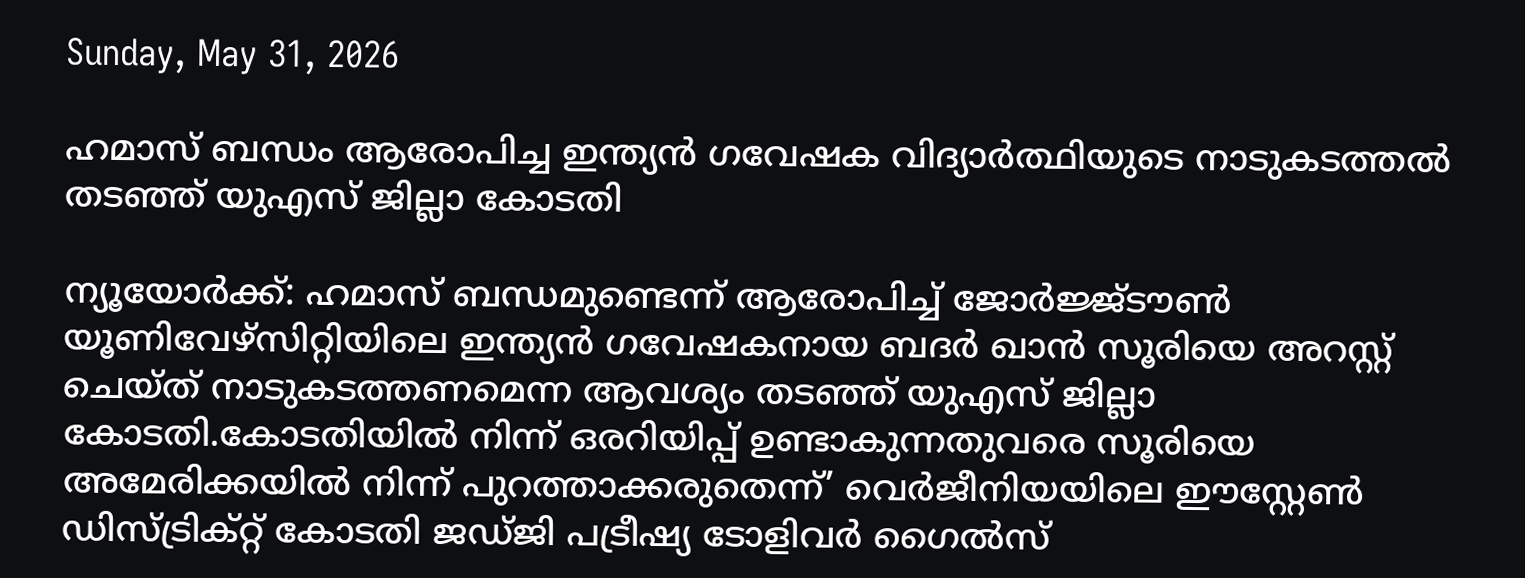Sunday, May 31, 2026

ഹമാസ് ബന്ധം ആരോപിച്ച ഇന്ത്യന്‍ ഗവേഷക വിദ്യാര്‍ത്ഥിയുടെ നാടുകടത്തല്‍ തടഞ്ഞ് യുഎസ് ജില്ലാ കോടതി

ന്യൂയോര്‍ക്ക്: ഹമാസ് ബന്ധമുണ്ടെന്ന് ആരോപിച്ച് ജോര്‍ജ്ജ്ടൗണ്‍ യൂണിവേഴ്സിറ്റിയിലെ ഇന്ത്യന്‍ ഗവേഷകനായ ബദര്‍ ഖാന്‍ സൂരിയെ അറസ്റ്റ് ചെയ്ത് നാടുകടത്തണമെന്ന ആവശ്യം തടഞ്ഞ് യുഎസ് ജില്ലാ കോടതി.കോടതിയില്‍ നിന്ന് ഒരറിയിപ്പ് ഉണ്ടാകുന്നതുവരെ സൂരിയെ അമേരിക്കയില്‍ നിന്ന് പുറത്താക്കരുതെന്ന്’ വെര്‍ജീനിയയിലെ ഈസ്റ്റേണ്‍ ഡിസ്ട്രിക്റ്റ് കോടതി ജഡ്ജി പട്രീഷ്യ ടോളിവര്‍ ഗൈല്‍സ്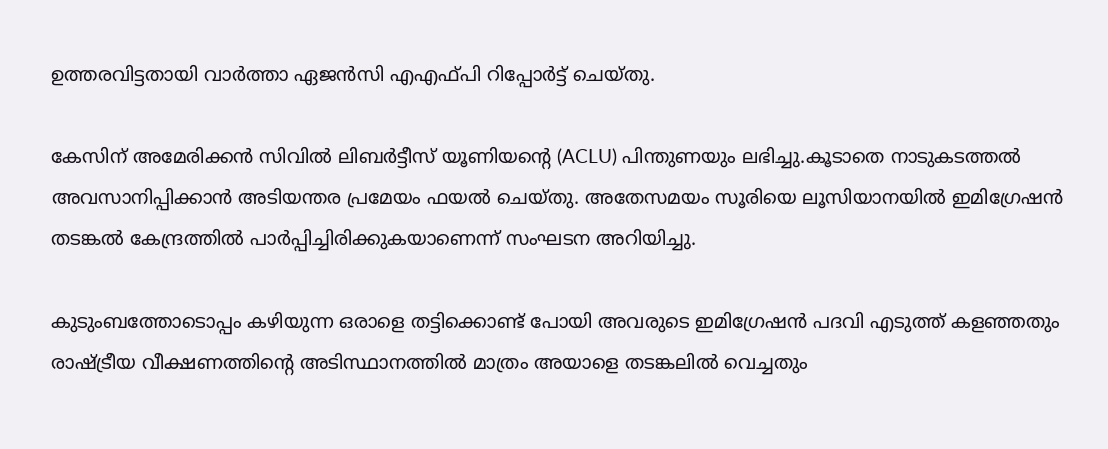ഉത്തരവിട്ടതായി വാര്‍ത്താ ഏജന്‍സി എഎഫ്പി റിപ്പോര്‍ട്ട് ചെയ്തു.

കേസിന് അമേരിക്കന്‍ സിവില്‍ ലിബര്‍ട്ടീസ് യൂണിയന്റെ (ACLU) പിന്തുണയും ലഭിച്ചു.കൂടാതെ നാടുകടത്തല്‍ അവസാനിപ്പിക്കാന്‍ അടിയന്തര പ്രമേയം ഫയല്‍ ചെയ്തു. അതേസമയം സൂരിയെ ലൂസിയാനയില്‍ ഇമിഗ്രേഷന്‍ തടങ്കല്‍ കേന്ദ്രത്തില്‍ പാര്‍പ്പിച്ചിരിക്കുകയാണെന്ന് സംഘടന അറിയിച്ചു.

കുടുംബത്തോടൊപ്പം കഴിയുന്ന ഒരാളെ തട്ടിക്കൊണ്ട് പോയി അവരുടെ ഇമിഗ്രേഷന്‍ പദവി എടുത്ത് കളഞ്ഞതും രാഷ്ട്രീയ വീക്ഷണത്തിന്റെ അടിസ്ഥാനത്തില്‍ മാത്രം അയാളെ തടങ്കലില്‍ വെച്ചതും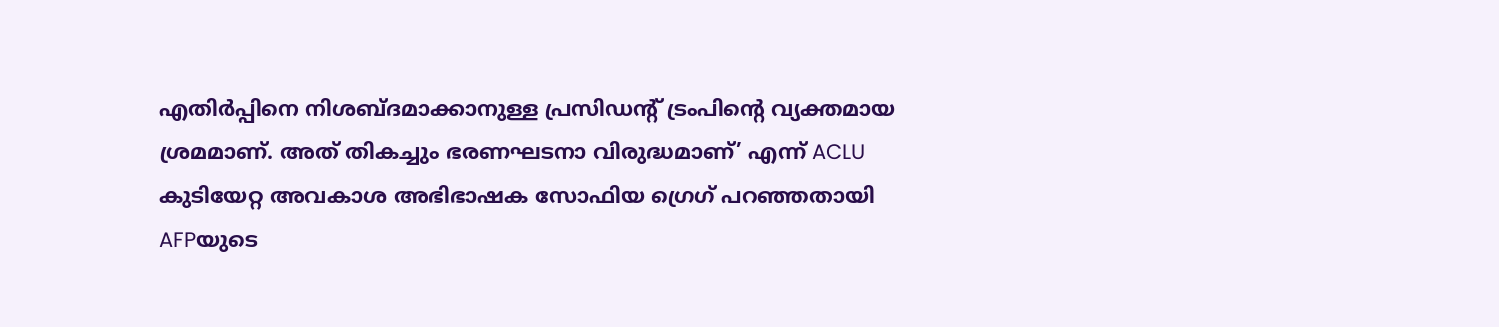എതിര്‍പ്പിനെ നിശബ്ദമാക്കാനുള്ള പ്രസിഡന്റ് ട്രംപിന്റെ വ്യക്തമായ ശ്രമമാണ്. അത് തികച്ചും ഭരണഘടനാ വിരുദ്ധമാണ്’ എന്ന് ACLU കുടിയേറ്റ അവകാശ അഭിഭാഷക സോഫിയ ഗ്രെഗ് പറഞ്ഞതായി AFPയുടെ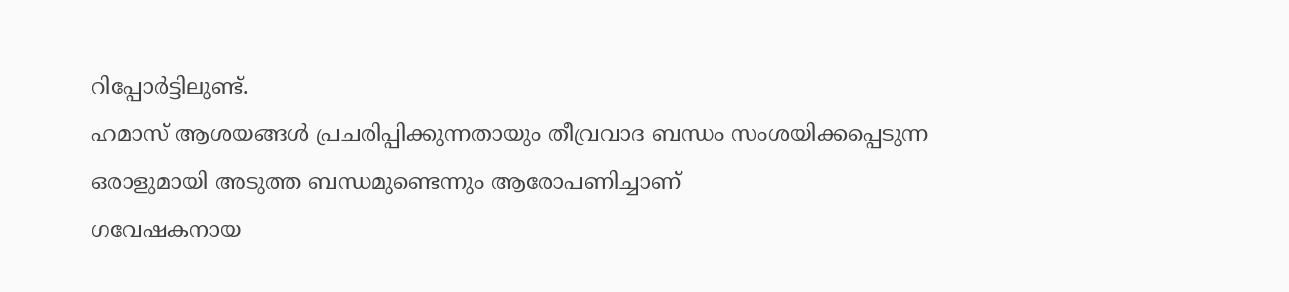റിപ്പോര്‍ട്ടിലുണ്ട്.
ഹമാസ് ആശയങ്ങള്‍ പ്രചരിപ്പിക്കുന്നതായും തീവ്രവാദ ബന്ധം സംശയിക്കപ്പെടുന്ന ഒരാളുമായി അടുത്ത ബന്ധമുണ്ടെന്നും ആരോപണിച്ചാണ്
ഗവേഷകനായ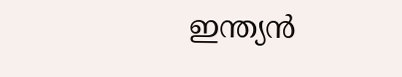ഇന്ത്യന്‍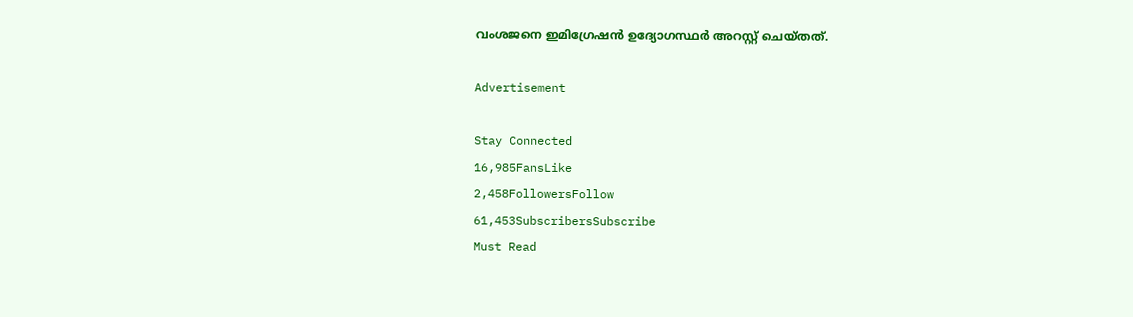വംശജനെ ഇമിഗ്രേഷന്‍ ഉദ്യോഗസ്ഥര്‍ അറസ്റ്റ് ചെയ്തത്.

Advertisement

Stay Connected
16,985FansLike
2,458FollowersFollow
61,453SubscribersSubscribe
Must Read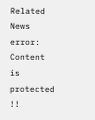Related News
error: Content is protected !!